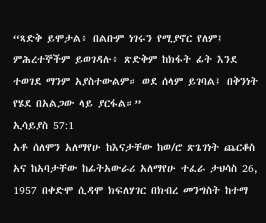“ጻድቅ ይሞታል፥ በልቡም ነገሩን የሚያኖር የለም፤ ምሕረተኞችም ይወገዳሉ፥ ጽድቅም ከክፋት ፊት እንደ ተወገደ ማንም አያስተውልም። ወደ ሰላም ይገባል፤ በቅንነት የሄደ በአልጋው ላይ ያርፋል።”
ኢሳይያስ 57:1
አቶ ሰለሞን አለማየሁ ከእናታቸው ከወ/ሮ ጽጌገነት ጨርቆስ አና ከአባታቸው ከፊትአውራሪ አለማየሁ ተፈራ ታህሳስ 26, 1957 በቀድሞ ሲዳሞ ክፍለሃገር በክብረ መንግስት ከተማ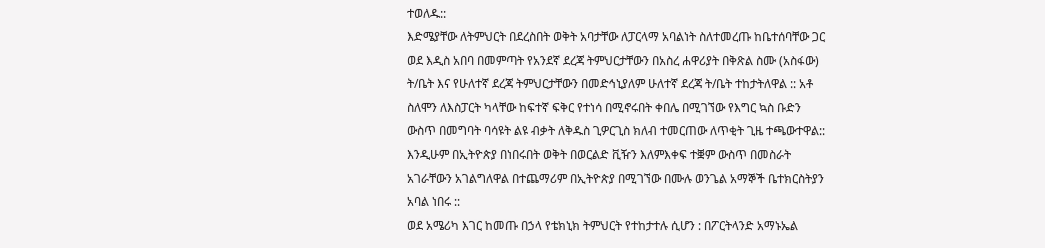ተወለዱ::
እድሜያቸው ለትምህርት በደረስበት ወቅት አባታቸው ለፓርላማ አባልነት ስለተመረጡ ከቤተሰባቸው ጋር ወደ እዲስ አበባ በመምጣት የአንደኛ ደረጃ ትምህርታቸውን በአስረ ሐዋሪያት በቅጽል ስሙ (አስፋው) ት/ቤት እና የሁለተኛ ደረጃ ትምህርታቸውን በመድኅኒያለም ሁለተኛ ደረጃ ት/ቤት ተከታትለዋል :: አቶ ስለሞን ለእስፓርት ካላቸው ከፍተኛ ፍቅር የተነሳ በሚኖሩበት ቀበሌ በሚገኘው የእግር ኳስ ቡድን ውስጥ በመግባት ባሳዩት ልዩ ብቃት ለቅዱስ ጊዎርጊስ ክለብ ተመርጠው ለጥቂት ጊዜ ተጫውተዋል:: እንዲሁም በኢትዮጵያ በነበሩበት ወቅት በወርልድ ቪዥን እለምእቀፍ ተቛም ውስጥ በመስራት አገራቸውን አገልግለዋል በተጨማሪም በኢትዮጵያ በሚገኘው በሙሉ ወንጌል አማኞች ቤተክርስትያን አባል ነበሩ ::
ወደ አሜሪካ እገር ከመጡ በኃላ የቴክኒክ ትምህርት የተከታተሉ ሲሆን : በፖርትላንድ አማኑኤል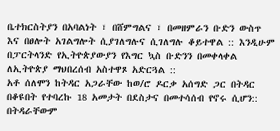ቤተክርስትያን በአባልነት ፣ በሸምግልና ፣ በመዘምራን ቡድን ውስጥ እና በፀሎት አገልግሎት ሲያገለግሉና ሲገለግሉ ቆይተዋል :: እንዲሁም በፓርትላንድ የኢትዮጵያውያን የእግር ኳስ ቡድንን በመቀላቀል ለኢትዮጵያ ማህበረሰብ አስተዋጾ አድርጓል ::
አቶ ሰለሞን ከትዳር አጋራቸው ከወ/ሮ ዶርቃ አሰግድ ጋር በትዳር በቆዩበት የተባረኩ 18 አመታት በደስታና በመተሳሰብ የኖሩ ሲሆን:: በትዳራቸውም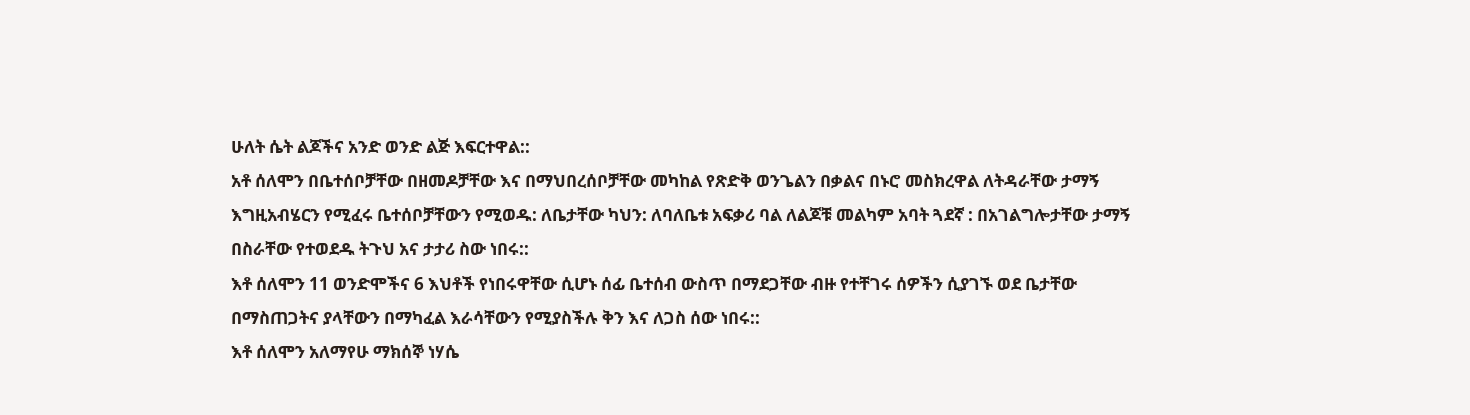ሁለት ሴት ልጆችና አንድ ወንድ ልጅ እፍርተዋል::
አቶ ሰለሞን በቤተሰቦቻቸው በዘመዶቻቸው እና በማህበረሰቦቻቸው መካከል የጽድቅ ወንጌልን በቃልና በኑሮ መስክረዋል ለትዳራቸው ታማኝ እግዚአብሄርን የሚፈሩ ቤተሰቦቻቸውን የሚወዱ: ለቤታቸው ካህን: ለባለቤቱ አፍቃሪ ባል ለልጆቹ መልካም አባት ጓደኛ : በአገልግሎታቸው ታማኝ በስራቸው የተወደዱ ትጉህ አና ታታሪ ስው ነበሩ::
እቶ ሰለሞን 11 ወንድሞችና 6 እህቶች የነበሩዋቸው ሲሆኑ ሰፊ ቤተሰብ ውስጥ በማደጋቸው ብዙ የተቸገሩ ሰዎችን ሲያገኙ ወደ ቤታቸው በማስጠጋትና ያላቸውን በማካፈል እራሳቸውን የሚያስችሉ ቅን እና ለጋስ ሰው ነበሩ::
እቶ ሰለሞን አለማየሁ ማክሰኞ ነሃሴ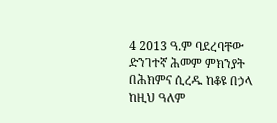4 2013 ዓ.ም ባደረባቸው ድንገተኛ ሕመም ምክንያት በሕክምና ሲረዱ ከቆዩ በኃላ ከዚህ ዓለም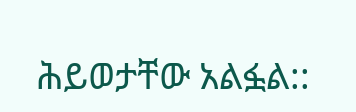ሕይወታቸው አልፏል::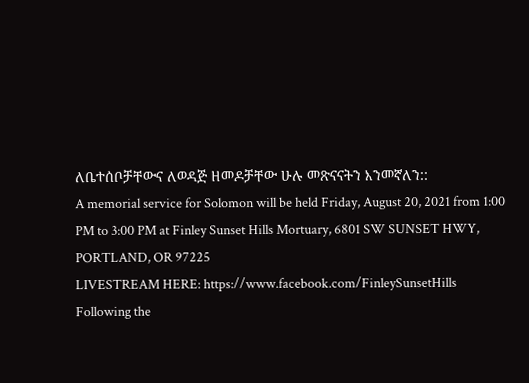ለቤተሰቦቻቸውና ለወዳጅ ዘመዶቻቸው ሁሉ መጽናናትን እንመኛለን::
A memorial service for Solomon will be held Friday, August 20, 2021 from 1:00 PM to 3:00 PM at Finley Sunset Hills Mortuary, 6801 SW SUNSET HWY, PORTLAND, OR 97225
LIVESTREAM HERE: https://www.facebook.com/FinleySunsetHills
Following the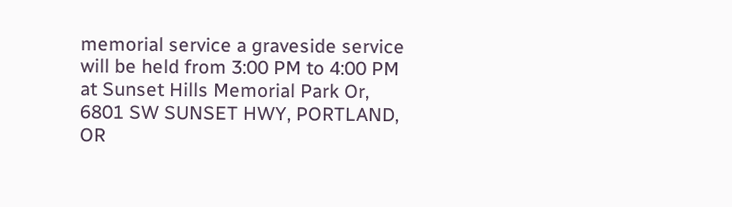memorial service a graveside service will be held from 3:00 PM to 4:00 PM at Sunset Hills Memorial Park Or, 6801 SW SUNSET HWY, PORTLAND, OR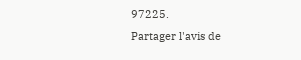97225.
Partager l'avis de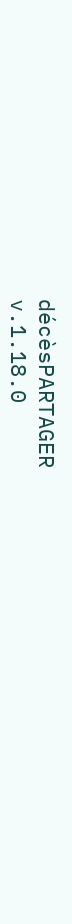décèsPARTAGER
v.1.18.0